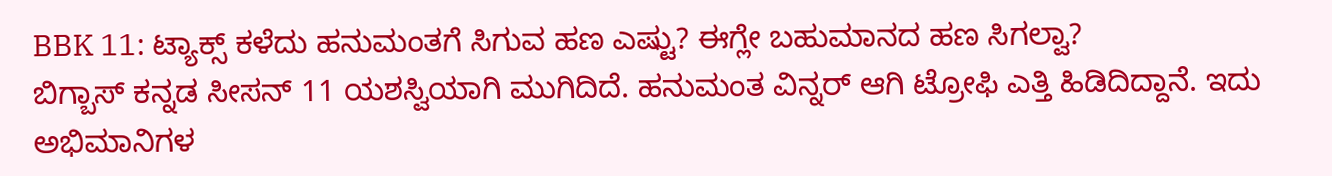BBK 11: ಟ್ಯಾಕ್ಸ್ ಕಳೆದು ಹನುಮಂತಗೆ ಸಿಗುವ ಹಣ ಎಷ್ಟು? ಈಗ್ಲೇ ಬಹುಮಾನದ ಹಣ ಸಿಗಲ್ವಾ?
ಬಿಗ್ಬಾಸ್ ಕನ್ನಡ ಸೀಸನ್ 11 ಯಶಸ್ವಿಯಾಗಿ ಮುಗಿದಿದೆ. ಹನುಮಂತ ವಿನ್ನರ್ ಆಗಿ ಟ್ರೋಫಿ ಎತ್ತಿ ಹಿಡಿದಿದ್ದಾನೆ. ಇದು ಅಭಿಮಾನಿಗಳ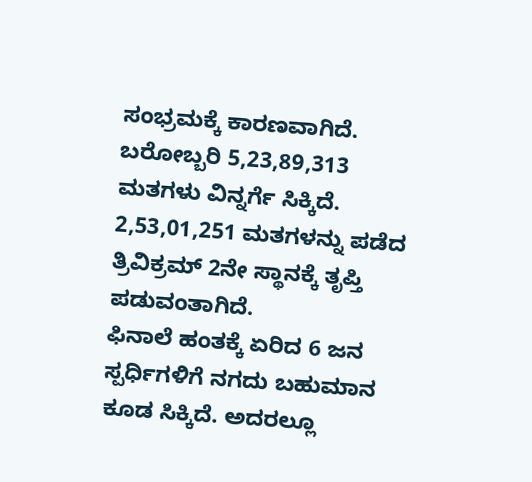ಸಂಭ್ರಮಕ್ಕೆ ಕಾರಣವಾಗಿದೆ. ಬರೋಬ್ಬರಿ 5,23,89,313 ಮತಗಳು ವಿನ್ನರ್ಗೆ ಸಿಕ್ಕಿದೆ. 2,53,01,251 ಮತಗಳನ್ನು ಪಡೆದ ತ್ರಿವಿಕ್ರಮ್ 2ನೇ ಸ್ಥಾನಕ್ಕೆ ತೃಪ್ತಿ ಪಡುವಂತಾಗಿದೆ.
ಫಿನಾಲೆ ಹಂತಕ್ಕೆ ಏರಿದ 6 ಜನ ಸ್ಪರ್ಧಿಗಳಿಗೆ ನಗದು ಬಹುಮಾನ ಕೂಡ ಸಿಕ್ಕಿದೆ. ಅದರಲ್ಲೂ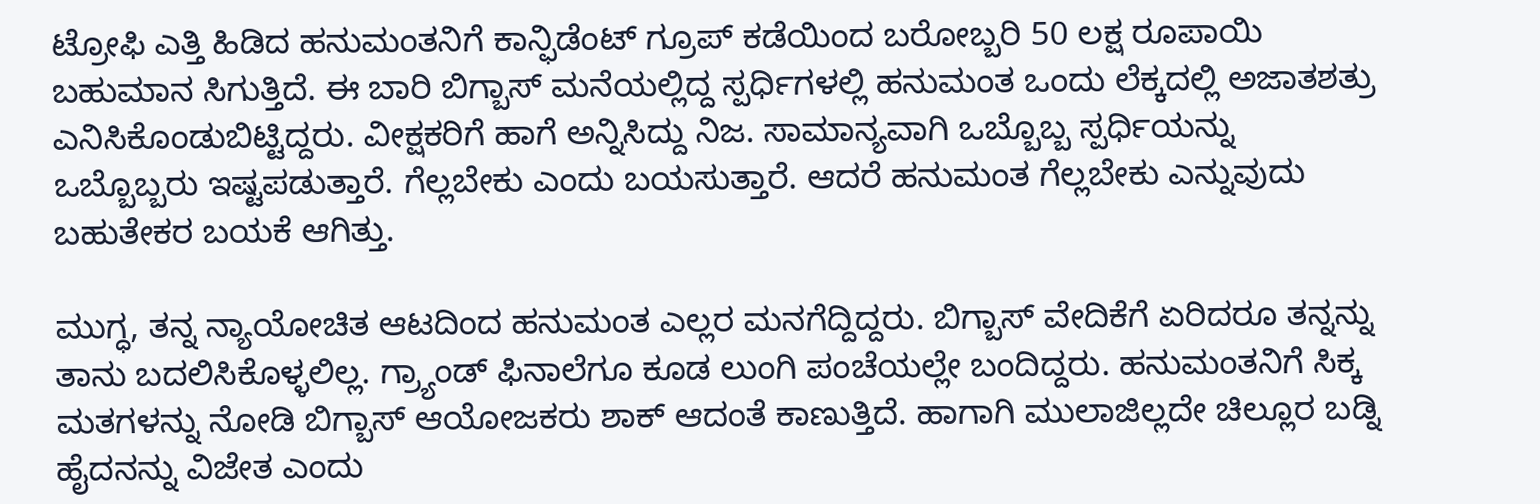ಟ್ರೋಫಿ ಎತ್ತಿ ಹಿಡಿದ ಹನುಮಂತನಿಗೆ ಕಾನ್ಫಿಡೆಂಟ್ ಗ್ರೂಪ್ ಕಡೆಯಿಂದ ಬರೋಬ್ಬರಿ 50 ಲಕ್ಷ ರೂಪಾಯಿ ಬಹುಮಾನ ಸಿಗುತ್ತಿದೆ. ಈ ಬಾರಿ ಬಿಗ್ಬಾಸ್ ಮನೆಯಲ್ಲಿದ್ದ ಸ್ಪರ್ಧಿಗಳಲ್ಲಿ ಹನುಮಂತ ಒಂದು ಲೆಕ್ಕದಲ್ಲಿ ಅಜಾತಶತ್ರು ಎನಿಸಿಕೊಂಡುಬಿಟ್ಟಿದ್ದರು. ವೀಕ್ಷಕರಿಗೆ ಹಾಗೆ ಅನ್ನಿಸಿದ್ದು ನಿಜ. ಸಾಮಾನ್ಯವಾಗಿ ಒಬ್ಬೊಬ್ಬ ಸ್ಪರ್ಧಿಯನ್ನು ಒಬ್ಬೊಬ್ಬರು ಇಷ್ಟಪಡುತ್ತಾರೆ. ಗೆಲ್ಲಬೇಕು ಎಂದು ಬಯಸುತ್ತಾರೆ. ಆದರೆ ಹನುಮಂತ ಗೆಲ್ಲಬೇಕು ಎನ್ನುವುದು ಬಹುತೇಕರ ಬಯಕೆ ಆಗಿತ್ತು.

ಮುಗ್ಧ, ತನ್ನ ನ್ಯಾಯೋಚಿತ ಆಟದಿಂದ ಹನುಮಂತ ಎಲ್ಲರ ಮನಗೆದ್ದಿದ್ದರು. ಬಿಗ್ಬಾಸ್ ವೇದಿಕೆಗೆ ಏರಿದರೂ ತನ್ನನ್ನು ತಾನು ಬದಲಿಸಿಕೊಳ್ಳಲಿಲ್ಲ. ಗ್ರ್ಯಾಂಡ್ ಫಿನಾಲೆಗೂ ಕೂಡ ಲುಂಗಿ ಪಂಚೆಯಲ್ಲೇ ಬಂದಿದ್ದರು. ಹನುಮಂತನಿಗೆ ಸಿಕ್ಕ ಮತಗಳನ್ನು ನೋಡಿ ಬಿಗ್ಬಾಸ್ ಆಯೋಜಕರು ಶಾಕ್ ಆದಂತೆ ಕಾಣುತ್ತಿದೆ. ಹಾಗಾಗಿ ಮುಲಾಜಿಲ್ಲದೇ ಚಿಲ್ಲೂರ ಬಡ್ನಿ ಹೈದನನ್ನು ವಿಜೇತ ಎಂದು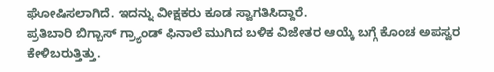ಘೋಷಿಸಲಾಗಿದೆ. ಇದನ್ನು ವೀಕ್ಷಕರು ಕೂಡ ಸ್ವಾಗತಿಸಿದ್ದಾರೆ.
ಪ್ರತಿಬಾರಿ ಬಿಗ್ಬಾಸ್ ಗ್ರ್ಯಾಂಡ್ ಫಿನಾಲೆ ಮುಗಿದ ಬಳಿಕ ವಿಜೇತರ ಆಯ್ಕೆ ಬಗ್ಗೆ ಕೊಂಚ ಅಪಸ್ವರ ಕೇಳಿಬರುತ್ತಿತ್ತು.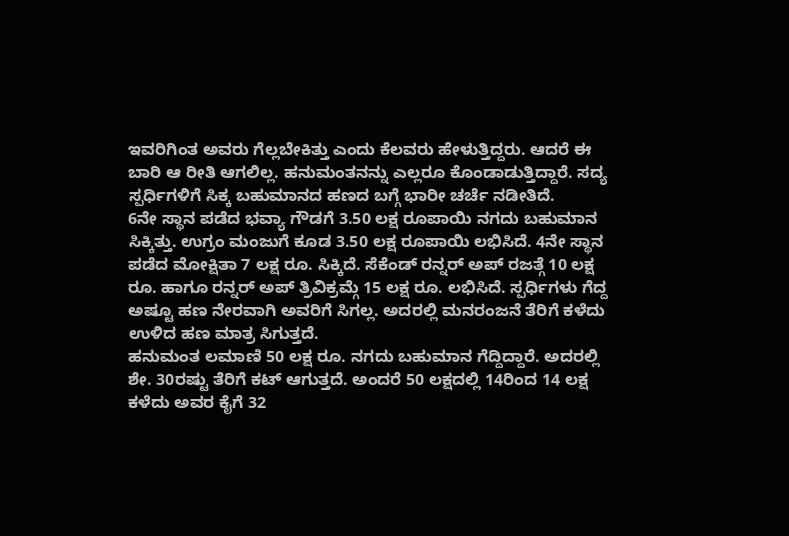ಇವರಿಗಿಂತ ಅವರು ಗೆಲ್ಲಬೇಕಿತ್ತು ಎಂದು ಕೆಲವರು ಹೇಳುತ್ತಿದ್ದರು. ಆದರೆ ಈ ಬಾರಿ ಆ ರೀತಿ ಆಗಲಿಲ್ಲ. ಹನುಮಂತನನ್ನು ಎಲ್ಲರೂ ಕೊಂಡಾಡುತ್ತಿದ್ದಾರೆ. ಸದ್ಯ ಸ್ಪರ್ಧಿಗಳಿಗೆ ಸಿಕ್ಕ ಬಹುಮಾನದ ಹಣದ ಬಗ್ಗೆ ಭಾರೀ ಚರ್ಚೆ ನಡೀತಿದೆ.
6ನೇ ಸ್ಥಾನ ಪಡೆದ ಭವ್ಯಾ ಗೌಡಗೆ 3.50 ಲಕ್ಷ ರೂಪಾಯಿ ನಗದು ಬಹುಮಾನ ಸಿಕ್ಕಿತ್ತು. ಉಗ್ರಂ ಮಂಜುಗೆ ಕೂಡ 3.50 ಲಕ್ಷ ರೂಪಾಯಿ ಲಭಿಸಿದೆ. 4ನೇ ಸ್ಥಾನ ಪಡೆದ ಮೋಕ್ಷಿತಾ 7 ಲಕ್ಷ ರೂ. ಸಿಕ್ಕಿದೆ. ಸೆಕೆಂಡ್ ರನ್ನರ್ ಅಪ್ ರಜತ್ಗೆ 10 ಲಕ್ಷ ರೂ. ಹಾಗೂ ರನ್ನರ್ ಅಪ್ ತ್ರಿವಿಕ್ರಮ್ಗೆ 15 ಲಕ್ಷ ರೂ. ಲಭಿಸಿದೆ. ಸ್ಪರ್ಧಿಗಳು ಗೆದ್ದ ಅಷ್ಟೂ ಹಣ ನೇರವಾಗಿ ಅವರಿಗೆ ಸಿಗಲ್ಲ. ಅದರಲ್ಲಿ ಮನರಂಜನೆ ತೆರಿಗೆ ಕಳೆದು ಉಳಿದ ಹಣ ಮಾತ್ರ ಸಿಗುತ್ತದೆ.
ಹನುಮಂತ ಲಮಾಣಿ 50 ಲಕ್ಷ ರೂ. ನಗದು ಬಹುಮಾನ ಗೆದ್ದಿದ್ದಾರೆ. ಅದರಲ್ಲಿ ಶೇ. 30ರಷ್ಟು ತೆರಿಗೆ ಕಟ್ ಆಗುತ್ತದೆ. ಅಂದರೆ 50 ಲಕ್ಷದಲ್ಲಿ 14ರಿಂದ 14 ಲಕ್ಷ ಕಳೆದು ಅವರ ಕೈಗೆ 32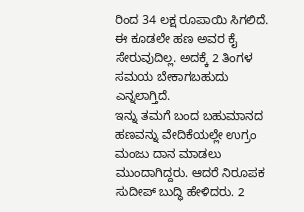ರಿಂದ 34 ಲಕ್ಷ ರೂಪಾಯಿ ಸಿಗಲಿದೆ. ಈ ಕೂಡಲೇ ಹಣ ಅವರ ಕೈ ಸೇರುವುದಿಲ್ಲ. ಅದಕ್ಕೆ 2 ತಿಂಗಳ ಸಮಯ ಬೇಕಾಗಬಹುದು ಎನ್ನಲಾಗ್ತಿದೆ.
ಇನ್ನು ತಮಗೆ ಬಂದ ಬಹುಮಾನದ ಹಣವನ್ನು ವೇದಿಕೆಯಲ್ಲೇ ಉಗ್ರಂ ಮಂಜು ದಾನ ಮಾಡಲು ಮುಂದಾಗಿದ್ದರು. ಆದರೆ ನಿರೂಪಕ ಸುದೀಪ್ ಬುದ್ಧಿ ಹೇಳಿದರು. 2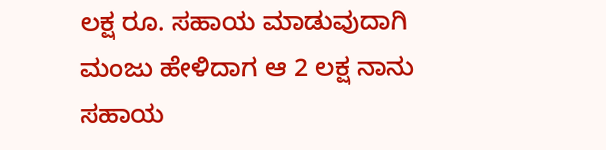ಲಕ್ಷ ರೂ. ಸಹಾಯ ಮಾಡುವುದಾಗಿ ಮಂಜು ಹೇಳಿದಾಗ ಆ 2 ಲಕ್ಷ ನಾನು ಸಹಾಯ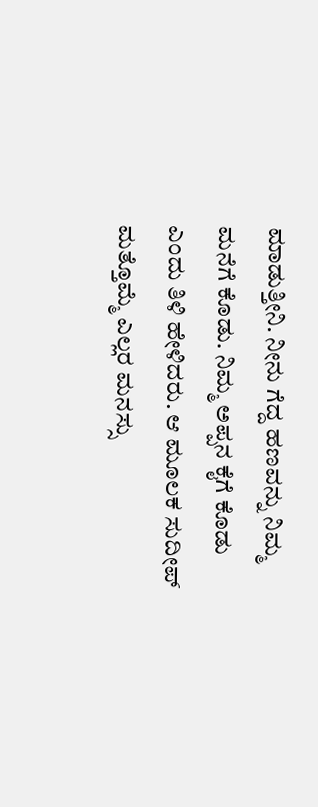ಮಾಡುತ್ತೀನಿ. ನೀನು ಗೆದ್ದ ಹಣವನ್ನು ನಿಮ್ಮ ಮನೆಗೆ ಕೊಡು. ನಿಮ್ಮ ಅಪ್ಪನ ಕೈಗೆ ಕೊಡು ಎಂದು ತಿಳಿ ಹೇಳಿದರು. ಆ ಮೂಲಕ ಸುದೀಪ್ ಮತ್ತೊಮ್ಮೆ ಎಲ್ಲರ ಮನಸ್ಸು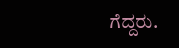ಗೆದ್ದರು.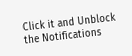Click it and Unblock the Notifications